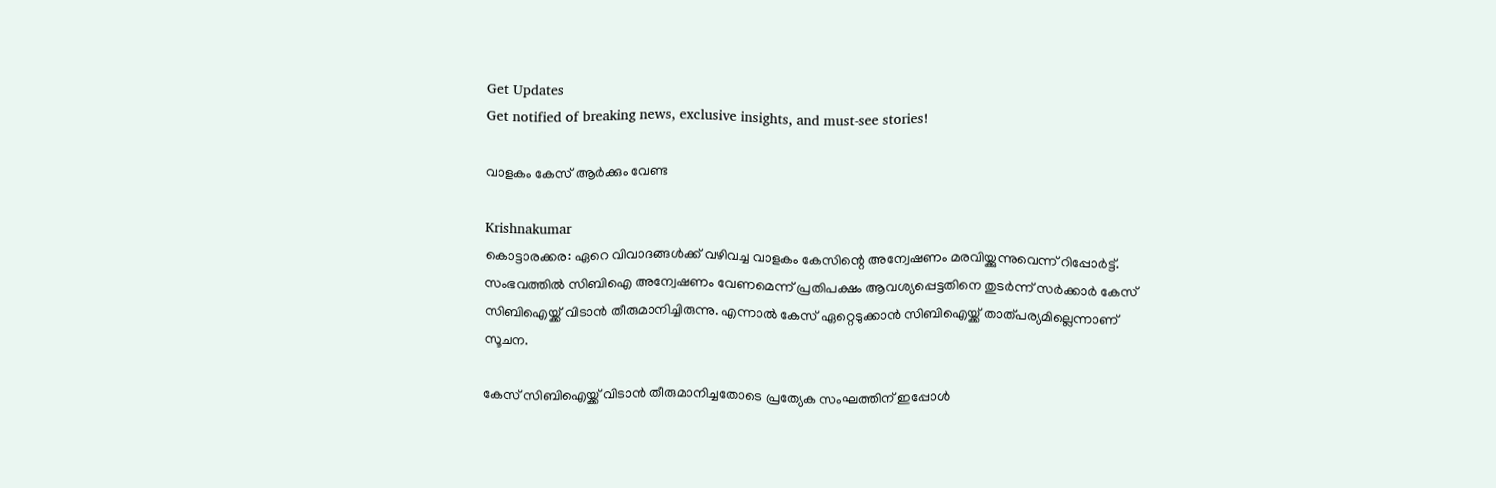Get Updates
Get notified of breaking news, exclusive insights, and must-see stories!

വാളകം കേസ് ആര്‍ക്കും വേണ്ട

Krishnakumar
കൊട്ടാരക്കര: ഏറെ വിവാദങ്ങള്‍ക്ക് വഴിവച്ച വാളകം കേസിന്റെ അന്വേഷണം മരവിയ്ക്കുന്നുവെന്ന് റിപ്പോര്‍ട്ട്. സംഭവത്തില്‍ സിബിഐ അന്വേഷണം വേണമെന്ന് പ്രതിപക്ഷം ആവശ്യപ്പെട്ടതിനെ തുടര്‍ന്ന് സര്‍ക്കാര്‍ കേസ് സിബിഐയ്ക്ക് വിടാന്‍ തീരുമാനിച്ചിരുന്നു. എന്നാല്‍ കേസ് ഏറ്റെടുക്കാന്‍ സിബിഐയ്ക്ക് താത്പര്യമില്ലെന്നാണ് സൂചന.

കേസ് സിബിഐയ്ക്ക് വിടാന്‍ തീരുമാനിച്ചതോടെ പ്രത്യേക സംഘത്തിന് ഇപ്പോള്‍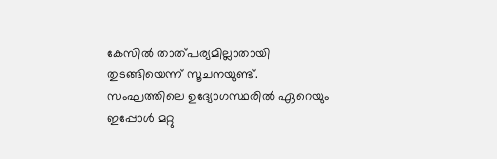കേസില്‍ താത്പര്യമില്ലാതായി തുടങ്ങിയെന്ന് സൂചനയുണ്ട്. സംഘത്തിലെ ഉദ്യോഗസ്ഥരില്‍ ഏറെയും ഇപ്പോള്‍ മറ്റു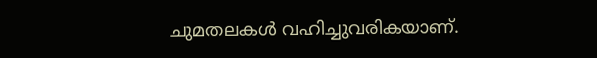ചുമതലകള്‍ വഹിച്ചുവരികയാണ്.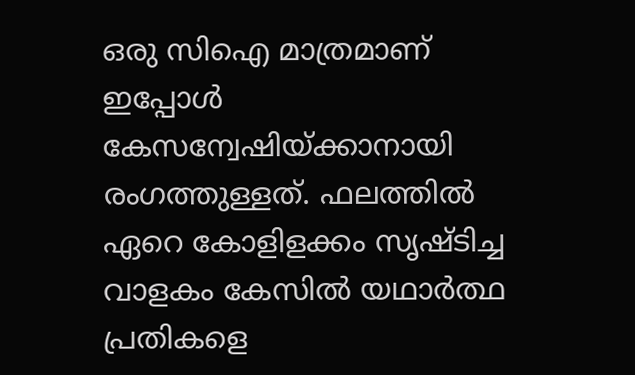ഒരു സിഐ മാത്രമാണ് ഇപ്പോള്‍ കേസന്വേഷിയ്ക്കാനായി രംഗത്തുള്ളത്. ഫലത്തില്‍ ഏറെ കോളിളക്കം സൃഷ്ടിച്ച വാളകം കേസില്‍ യഥാര്‍ത്ഥ പ്രതികളെ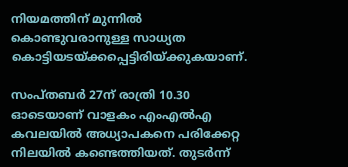നിയമത്തിന് മുന്നില്‍ കൊണ്ടുവരാനുള്ള സാധ്യത കൊട്ടിയടയ്ക്കപ്പെട്ടിരിയ്ക്കുകയാണ്.

സംപ്തബര്‍ 27ന് രാത്രി 10.30 ഓടെയാണ് വാളകം എംഎല്‍എ കവലയില്‍ അധ്യാപകനെ പരിക്കേറ്റ നിലയില്‍ കണ്ടെത്തിയത്. തുടര്‍ന്ന്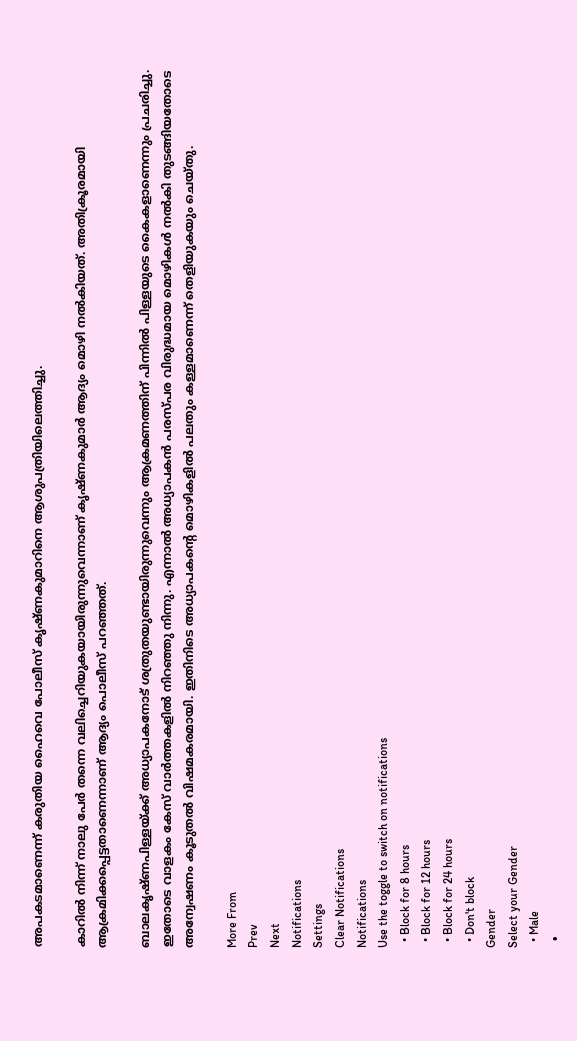അപകടമാണെന്ന് കരുതിയ ഹൈവെ പോലീസ് കൃഷ്ണകുമാറിനെ ആശുപത്രിയിലെത്തിച്ചു.

കാറില്‍ നിന്ന് നാലു പേര്‍ തന്നെ വലിച്ചെറിയുകയായിരുന്നുവെന്നാണ് കൃഷ്ണകുമാര്‍ ആദ്യം മൊഴി നല്‍കിയത്. അതിക്രൂരമായി ആക്രമിക്കപ്പെട്ടതാണെന്നാണ് ആദ്യം പൊലീസ് പറഞ്ഞത്.

ബാലകൃഷ്ണപിള്ളയ്ക്ക് അധ്യാപകനോട് ശത്രുതയുണ്ടായിരുന്നുവെന്നും ആക്രമണത്തിന് പിന്നില്‍ പിള്ളയുടെ കൈകളാണെന്നും പ്രചരിച്ചു. ഇതോടെ വാളകം കേസ് വാര്‍ത്തകളില്‍ നിറഞ്ഞു നിന്നു. എന്നാല്‍ അധ്യാപകന്‍ പരസ്പര വിരുദ്ധമായ മൊഴികള്‍ നല്‍കി തുടങ്ങിയതോടെ അന്വേഷണം കൂടുതല്‍ വിഷമകരമായി. ഇതിനിടെ അധ്യാപകന്റെ മൊഴികളില്‍ പലതും കള്ളമാണെന്ന് തെളിയുകയും ചെയ്തു.

More From
Prev
Next
Notifications
Settings
Clear Notifications
Notifications
Use the toggle to switch on notifications
  • Block for 8 hours
  • Block for 12 hours
  • Block for 24 hours
  • Don't block
Gender
Select your Gender
  • Male
  •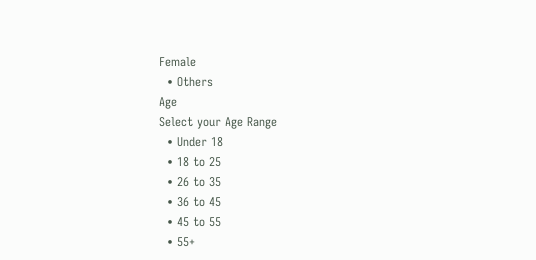Female
  • Others
Age
Select your Age Range
  • Under 18
  • 18 to 25
  • 26 to 35
  • 36 to 45
  • 45 to 55
  • 55+